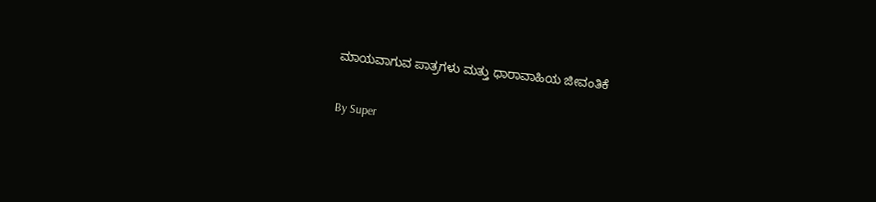ಮಾಯವಾಗುವ ಪಾತ್ರಗಳು ಮತ್ತು ಧಾರಾವಾಹಿಯ ಜೀವಂತಿಕೆ

By Super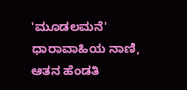'ಮೂಡಲಮನೆ' ಧಾರಾವಾಹಿಯ ನಾಣಿ, ಆತನ ಹೆಂಡತಿ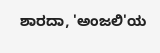ಶಾರದಾ, 'ಅಂಜಲಿ'ಯ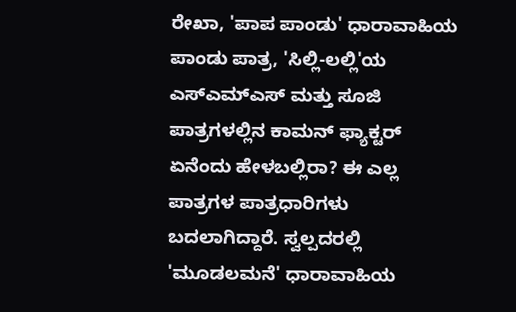ರೇಖಾ, 'ಪಾಪ ಪಾಂಡು' ಧಾರಾವಾಹಿಯ ಪಾಂಡು ಪಾತ್ರ, 'ಸಿಲ್ಲಿ-ಲಲ್ಲಿ'ಯ ಎಸ್‌ಎಮ್‌ಎಸ್‌ ಮತ್ತು ಸೂಜಿ ಪಾತ್ರಗಳಲ್ಲಿನ ಕಾಮನ್‌ ಫ್ಯಾಕ್ಟರ್‌ ಏನೆಂದು ಹೇಳಬಲ್ಲಿರಾ? ಈ ಎಲ್ಲ ಪಾತ್ರಗಳ ಪಾತ್ರಧಾರಿಗಳು ಬದಲಾಗಿದ್ದಾರೆ. ಸ್ವಲ್ಪದರಲ್ಲಿ 'ಮೂಡಲಮನೆ' ಧಾರಾವಾಹಿಯ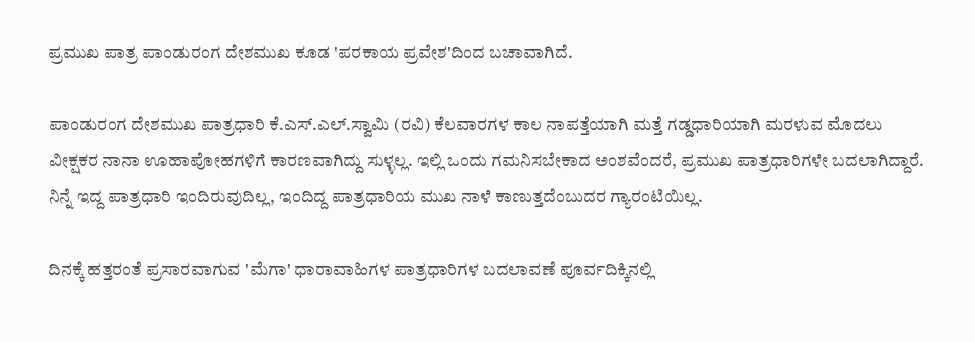ಪ್ರಮುಖ ಪಾತ್ರ ಪಾಂಡುರಂಗ ದೇಶಮುಖ ಕೂಡ 'ಪರಕಾಯ ಪ್ರವೇಶ'ದಿಂದ ಬಚಾವಾಗಿದೆ.

ಪಾಂಡುರಂಗ ದೇಶಮುಖ ಪಾತ್ರಧಾರಿ ಕೆ.ಎಸ್‌.ಎಲ್‌.ಸ್ವಾಮಿ (ರವಿ) ಕೆಲವಾರಗಳ ಕಾಲ ನಾಪತ್ತೆಯಾಗಿ ಮತ್ತೆ ಗಡ್ಡಧಾರಿಯಾಗಿ ಮರಳುವ ಮೊದಲು ವೀಕ್ಷಕರ ನಾನಾ ಊಹಾಪೋಹಗಳಿಗೆ ಕಾರಣವಾಗಿದ್ದು ಸುಳ್ಳಲ್ಲ. ಇಲ್ಲಿ ಒಂದು ಗಮನಿಸಬೇಕಾದ ಅಂಶವೆಂದರೆ, ಪ್ರಮುಖ ಪಾತ್ರಧಾರಿಗಳೇ ಬದಲಾಗಿದ್ದಾರೆ. ನಿನ್ನೆ ಇದ್ದ ಪಾತ್ರಧಾರಿ ಇಂದಿರುವುದಿಲ್ಲ, ಇಂದಿದ್ದ ಪಾತ್ರಧಾರಿಯ ಮುಖ ನಾಳೆ ಕಾಣುತ್ತದೆಂಬುದರ ಗ್ಯಾರಂಟಿಯಿಲ್ಲ.

ದಿನಕ್ಕೆ ಹತ್ತರಂತೆ ಪ್ರಸಾರವಾಗುವ 'ಮೆಗಾ' ಧಾರಾವಾಹಿಗಳ ಪಾತ್ರಧಾರಿಗಳ ಬದಲಾವಣೆ ಪೂರ್ವದಿಕ್ಕಿನಲ್ಲಿ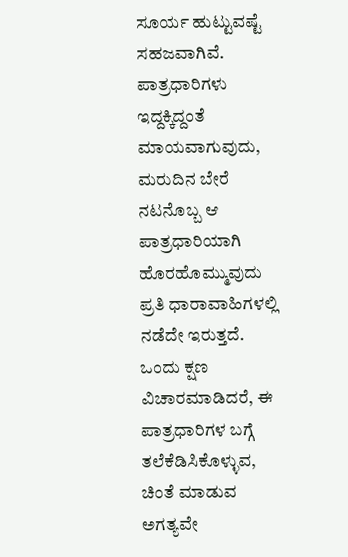ಸೂರ್ಯ ಹುಟ್ಟುವಷ್ಟೆ ಸಹಜವಾಗಿವೆ. ಪಾತ್ರಧಾರಿಗಳು ಇದ್ದಕ್ಕಿದ್ದಂತೆ ಮಾಯವಾಗುವುದು, ಮರುದಿನ ಬೇರೆ ನಟನೊಬ್ಬ ಆ ಪಾತ್ರಧಾರಿಯಾಗಿ ಹೊರಹೊಮ್ಮುವುದು ಪ್ರತಿ ಧಾರಾವಾಹಿಗಳಲ್ಲಿ ನಡೆದೇ ಇರುತ್ತದೆ. ಒಂದು ಕ್ಷಣ ವಿಚಾರಮಾಡಿದರೆ, ಈ ಪಾತ್ರಧಾರಿಗಳ ಬಗ್ಗೆ ತಲೆಕೆಡಿಸಿಕೊಳ್ಳುವ, ಚಿಂತೆ ಮಾಡುವ ಅಗತ್ಯವೇ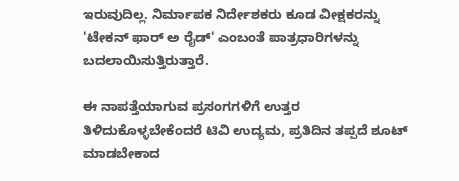ಇರುವುದಿಲ್ಲ. ನಿರ್ಮಾಪಕ ನಿರ್ದೇಶಕರು ಕೂಡ ವೀಕ್ಷಕರನ್ನು 'ಟೇಕನ್‌ ಫಾರ್‌ ಅ ರೈಡ್‌' ಎಂಬಂತೆ ಪಾತ್ರಧಾರಿಗಳನ್ನು ಬದಲಾಯಿಸುತ್ತಿರುತ್ತಾರೆ.

ಈ ನಾಪತ್ತೆಯಾಗುವ ಪ್ರಸಂಗಗಳಿಗೆ ಉತ್ತರ ತಿಳಿದುಕೊಳ್ಳಬೇಕೆಂದರೆ ಟಿವಿ ಉದ್ಯಮ, ಪ್ರತಿದಿನ ತಪ್ಪದೆ ಶೂಟ್‌ ಮಾಡಬೇಕಾದ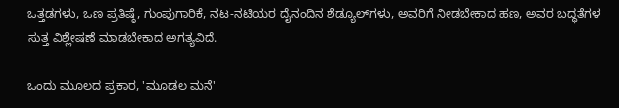ಒತ್ತಡಗಳು, ಒಣ ಪ್ರತಿಷ್ಠೆ, ಗುಂಪುಗಾರಿಕೆ, ನಟ-ನಟಿಯರ ದೈನಂದಿನ ಶೆಡ್ಯೂಲ್‌ಗಳು, ಅವರಿಗೆ ನೀಡಬೇಕಾದ ಹಣ, ಅವರ ಬದ್ಧತೆಗಳ ಸುತ್ತ ವಿಶ್ಲೇಷಣೆ ಮಾಡಬೇಕಾದ ಅಗತ್ಯವಿದೆ.

ಒಂದು ಮೂಲದ ಪ್ರಕಾರ, 'ಮೂಡಲ ಮನೆ'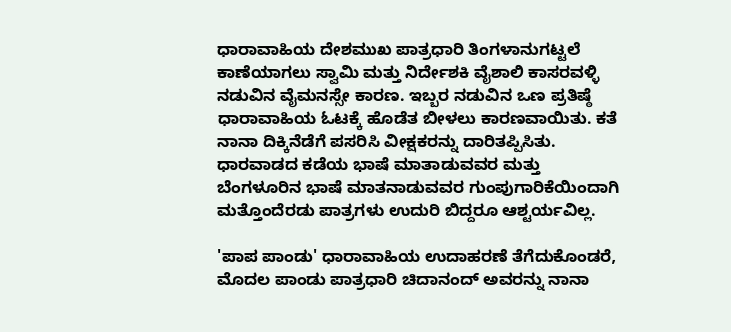ಧಾರಾವಾಹಿಯ ದೇಶಮುಖ ಪಾತ್ರಧಾರಿ ತಿಂಗಳಾನುಗಟ್ಟಲೆ ಕಾಣೆಯಾಗಲು ಸ್ವಾಮಿ ಮತ್ತು ನಿರ್ದೇಶಕಿ ವೈಶಾಲಿ ಕಾಸರವಳ್ಳಿ ನಡುವಿನ ವೈಮನಸ್ಸೇ ಕಾರಣ. ಇಬ್ಬರ ನಡುವಿನ ಒಣ ಪ್ರತಿಷ್ಠೆ ಧಾರಾವಾಹಿಯ ಓಟಕ್ಕೆ ಹೊಡೆತ ಬೀಳಲು ಕಾರಣವಾಯಿತು. ಕತೆ ನಾನಾ ದಿಕ್ಕಿನೆಡೆಗೆ ಪಸರಿಸಿ ವೀಕ್ಷಕರನ್ನು ದಾರಿತಪ್ಪಿಸಿತು. ಧಾರವಾಡದ ಕಡೆಯ ಭಾಷೆ ಮಾತಾಡುವವರ ಮತ್ತು ಬೆಂಗಳೂರಿನ ಭಾಷೆ ಮಾತನಾಡುವವರ ಗುಂಪುಗಾರಿಕೆಯಿಂದಾಗಿ ಮತ್ತೊಂದೆರಡು ಪಾತ್ರಗಳು ಉದುರಿ ಬಿದ್ದರೂ ಆಶ್ಟರ್ಯವಿಲ್ಲ.

'ಪಾಪ ಪಾಂಡು' ಧಾರಾವಾಹಿಯ ಉದಾಹರಣೆ ತೆಗೆದುಕೊಂಡರೆ, ಮೊದಲ ಪಾಂಡು ಪಾತ್ರಧಾರಿ ಚಿದಾನಂದ್‌ ಅವರನ್ನು ನಾನಾ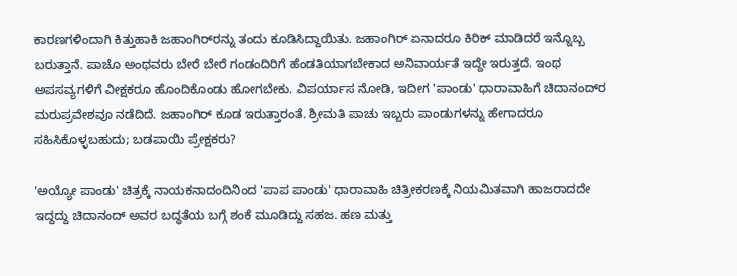ಕಾರಣಗಳಿಂದಾಗಿ ಕಿತ್ತುಹಾಕಿ ಜಹಾಂಗಿರ್‌ರನ್ನು ತಂದು ಕೂಡಿಸಿದ್ದಾಯಿತು. ಜಹಾಂಗಿರ್‌ ಏನಾದರೂ ಕಿರಿಕ್‌ ಮಾಡಿದರೆ ಇನ್ನೊಬ್ಬ ಬರುತ್ತಾನೆ. ಪಾಚೊ ಅಂಥವರು ಬೇರೆ ಬೇರೆ ಗಂಡಂದಿರಿಗೆ ಹೆಂಡತಿಯಾಗಬೇಕಾದ ಅನಿವಾರ್ಯತೆ ಇದ್ದೇ ಇರುತ್ತದೆ. ಇಂಥ ಅಪಸವ್ಯಗಳಿಗೆ ವೀಕ್ಷಕರೂ ಹೊಂದಿಕೊಂಡು ಹೋಗಬೇಕು. ವಿಪರ್ಯಾಸ ನೋಡಿ, ಇದೀಗ 'ಪಾಂಡು' ಧಾರಾವಾಹಿಗೆ ಚಿದಾನಂದ್‌ರ ಮರುಪ್ರವೇಶವೂ ನಡೆದಿದೆ. ಜಹಾಂಗಿರ್‌ ಕೂಡ ಇರುತ್ತಾರಂತೆ. ಶ್ರೀಮತಿ ಪಾಚು ಇಬ್ಬರು ಪಾಂಡುಗಳನ್ನು ಹೇಗಾದರೂ ಸಹಿಸಿಕೊಳ್ಳಬಹುದು; ಬಡಪಾಯಿ ಪ್ರೇಕ್ಷಕರು?

'ಅಯ್ಯೋ ಪಾಂಡು' ಚಿತ್ರಕ್ಕೆ ನಾಯಕನಾದಂದಿನಿಂದ 'ಪಾಪ ಪಾಂಡು' ಧಾರಾವಾಹಿ ಚಿತ್ರೀಕರಣಕ್ಕೆ ನಿಯಮಿತವಾಗಿ ಹಾಜರಾದದೇ ಇದ್ದದ್ದು ಚಿದಾನಂದ್‌ ಅವರ ಬದ್ಧತೆಯ ಬಗ್ಗೆ ಶಂಕೆ ಮೂಡಿದ್ದು ಸಹಜ. ಹಣ ಮತ್ತು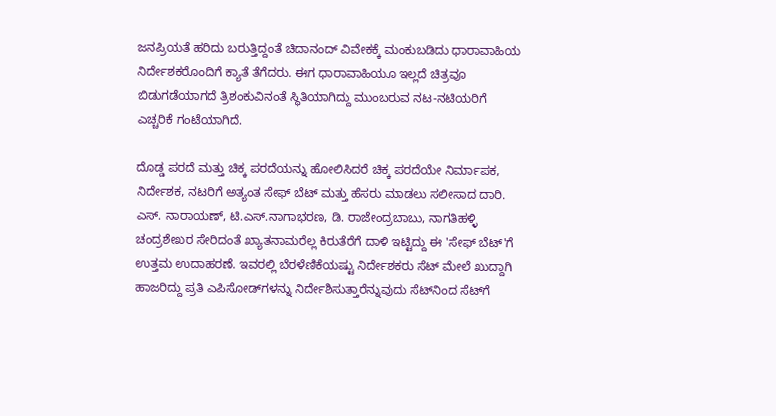ಜನಪ್ರಿಯತೆ ಹರಿದು ಬರುತ್ತಿದ್ದಂತೆ ಚಿದಾನಂದ್‌ ವಿವೇಕಕ್ಕೆ ಮಂಕುಬಡಿದು ಧಾರಾವಾಹಿಯ ನಿರ್ದೇಶಕರೊಂದಿಗೆ ಕ್ಯಾತೆ ತೆಗೆದರು. ಈಗ ಧಾರಾವಾಹಿಯೂ ಇಲ್ಲದೆ ಚಿತ್ರವೂ ಬಿಡುಗಡೆಯಾಗದೆ ತ್ರಿಶಂಕುವಿನಂತೆ ಸ್ಥಿತಿಯಾಗಿದ್ದು ಮುಂಬರುವ ನಟ-ನಟಿಯರಿಗೆ ಎಚ್ಚರಿಕೆ ಗಂಟೆಯಾಗಿದೆ.

ದೊಡ್ಡ ಪರದೆ ಮತ್ತು ಚಿಕ್ಕ ಪರದೆಯನ್ನು ಹೋಲಿಸಿದರೆ ಚಿಕ್ಕ ಪರದೆಯೇ ನಿರ್ಮಾಪಕ, ನಿರ್ದೇಶಕ, ನಟರಿಗೆ ಅತ್ಯಂತ ಸೇಫ್‌ ಬೆಟ್‌ ಮತ್ತು ಹೆಸರು ಮಾಡಲು ಸಲೀಸಾದ ದಾರಿ. ಎಸ್‌. ನಾರಾಯಣ್‌, ಟಿ.ಎಸ್‌.ನಾಗಾಭರಣ, ಡಿ. ರಾಜೇಂದ್ರಬಾಬು, ನಾಗತಿಹಳ್ಳಿ ಚಂದ್ರಶೇಖರ ಸೇರಿದಂತೆ ಖ್ಯಾತನಾಮರೆಲ್ಲ ಕಿರುತೆರೆಗೆ ದಾಳಿ ಇಟ್ಟಿದ್ದು ಈ 'ಸೇಫ್‌ ಬೆಟ್‌'ಗೆ ಉತ್ತಮ ಉದಾಹರಣೆ. ಇವರಲ್ಲಿ ಬೆರಳೆಣಿಕೆಯಷ್ಟು ನಿರ್ದೇಶಕರು ಸೆಟ್‌ ಮೇಲೆ ಖುದ್ದಾಗಿ ಹಾಜರಿದ್ದು ಪ್ರತಿ ಎಪಿಸೋಡ್‌ಗಳನ್ನು ನಿರ್ದೇಶಿಸುತ್ತಾರೆನ್ನುವುದು ಸೆಟ್‌ನಿಂದ ಸೆಟ್‌ಗೆ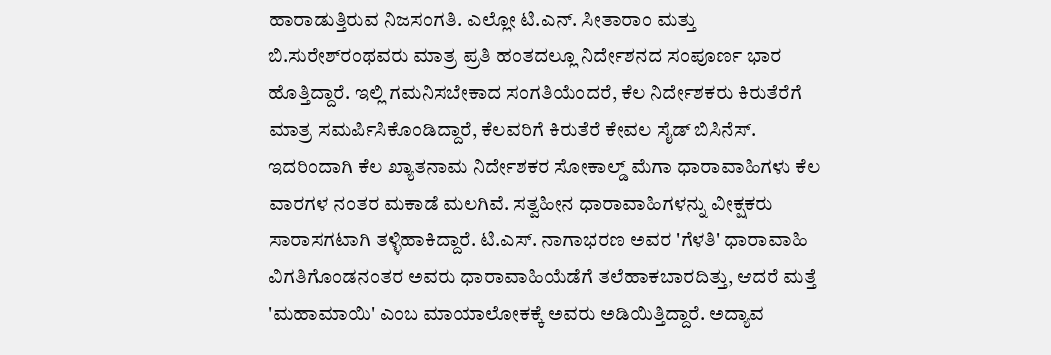ಹಾರಾಡುತ್ತಿರುವ ನಿಜಸಂಗತಿ. ಎಲ್ಲೋ ಟಿ.ಎನ್‌. ಸೀತಾರಾಂ ಮತ್ತು ಬಿ.ಸುರೇಶ್‌ರಂಥವರು ಮಾತ್ರ ಪ್ರತಿ ಹಂತದಲ್ಲೂ ನಿರ್ದೇಶನದ ಸಂಪೂರ್ಣ ಭಾರ ಹೊತ್ತಿದ್ದಾರೆ. ಇಲ್ಲಿ ಗಮನಿಸಬೇಕಾದ ಸಂಗತಿಯೆಂದರೆ, ಕೆಲ ನಿರ್ದೇಶಕರು ಕಿರುತೆರೆಗೆ ಮಾತ್ರ ಸಮರ್ಪಿಸಿಕೊಂಡಿದ್ದಾರೆ, ಕೆಲವರಿಗೆ ಕಿರುತೆರೆ ಕೇವಲ ಸೈಡ್‌ ಬಿಸಿನೆಸ್‌. ಇದರಿಂದಾಗಿ ಕೆಲ ಖ್ಯಾತನಾಮ ನಿರ್ದೇಶಕರ ಸೋಕಾಲ್ಡ್‌ ಮೆಗಾ ಧಾರಾವಾಹಿಗಳು ಕೆಲ ವಾರಗಳ ನಂತರ ಮಕಾಡೆ ಮಲಗಿವೆ. ಸತ್ವಹೀನ ಧಾರಾವಾಹಿಗಳನ್ನು ವೀಕ್ಷಕರು ಸಾರಾಸಗಟಾಗಿ ತಳ್ಳಿಹಾಕಿದ್ದಾರೆ. ಟಿ.ಎಸ್‌. ನಾಗಾಭರಣ ಅವರ 'ಗೆಳತಿ' ಧಾರಾವಾಹಿ ವಿಗತಿಗೊಂಡನಂತರ ಅವರು ಧಾರಾವಾಹಿಯೆಡೆಗೆ ತಲೆಹಾಕಬಾರದಿತ್ತು, ಆದರೆ ಮತ್ತೆ 'ಮಹಾಮಾಯಿ' ಎಂಬ ಮಾಯಾಲೋಕಕ್ಕೆ ಅವರು ಅಡಿಯಿತ್ತಿದ್ದಾರೆ. ಅದ್ಯಾವ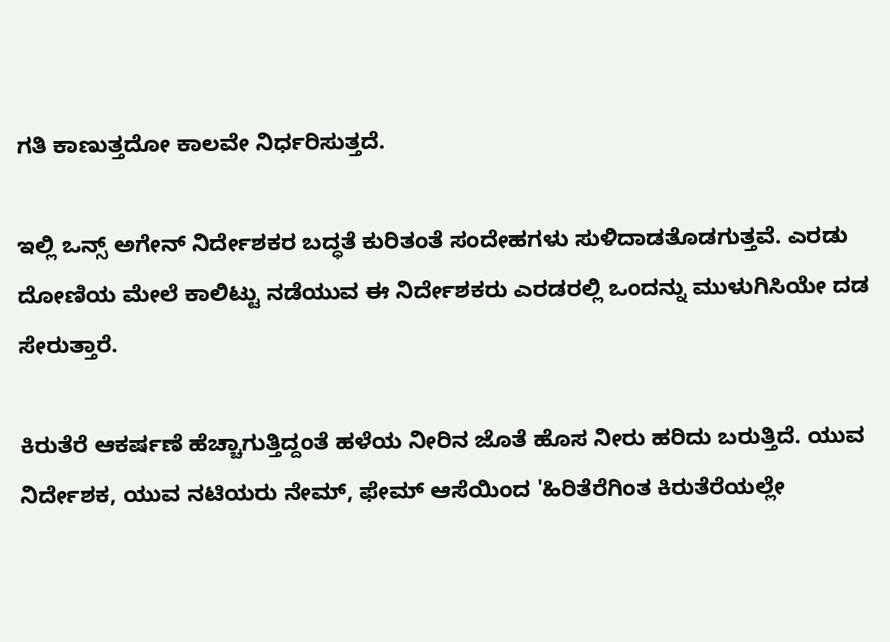ಗತಿ ಕಾಣುತ್ತದೋ ಕಾಲವೇ ನಿರ್ಧರಿಸುತ್ತದೆ.

ಇಲ್ಲಿ ಒನ್ಸ್‌ ಅಗೇನ್‌ ನಿರ್ದೇಶಕರ ಬದ್ಧತೆ ಕುರಿತಂತೆ ಸಂದೇಹಗಳು ಸುಳಿದಾಡತೊಡಗುತ್ತವೆ. ಎರಡು ದೋಣಿಯ ಮೇಲೆ ಕಾಲಿಟ್ಟು ನಡೆಯುವ ಈ ನಿರ್ದೇಶಕರು ಎರಡರಲ್ಲಿ ಒಂದನ್ನು ಮುಳುಗಿಸಿಯೇ ದಡ ಸೇರುತ್ತಾರೆ.

ಕಿರುತೆರೆ ಆಕರ್ಷಣೆ ಹೆಚ್ಚಾಗುತ್ತಿದ್ದಂತೆ ಹಳೆಯ ನೀರಿನ ಜೊತೆ ಹೊಸ ನೀರು ಹರಿದು ಬರುತ್ತಿದೆ. ಯುವ ನಿರ್ದೇಶಕ, ಯುವ ನಟಿಯರು ನೇಮ್‌, ಫೇಮ್‌ ಆಸೆಯಿಂದ 'ಹಿರಿತೆರೆಗಿಂತ ಕಿರುತೆರೆಯಲ್ಲೇ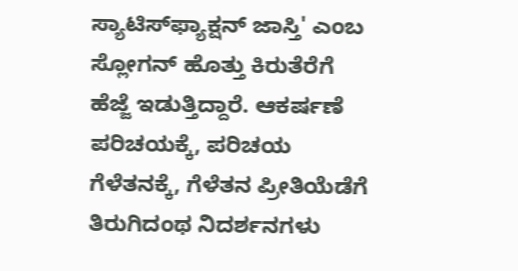ಸ್ಯಾಟಿಸ್‌ಫ್ಯಾಕ್ಷನ್‌ ಜಾಸ್ತಿ' ಎಂಬ ಸ್ಲೋಗನ್‌ ಹೊತ್ತು ಕಿರುತೆರೆಗೆ ಹೆಜ್ಜೆ ಇಡುತ್ತಿದ್ದಾರೆ. ಆಕರ್ಷಣೆ ಪರಿಚಯಕ್ಕೆ, ಪರಿಚಯ ಗೆಳೆತನಕ್ಕೆ, ಗೆಳೆತನ ಪ್ರೀತಿಯೆಡೆಗೆ ತಿರುಗಿದಂಥ ನಿದರ್ಶನಗಳು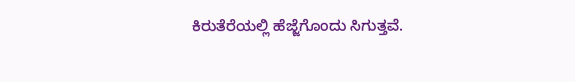ಕಿರುತೆರೆಯಲ್ಲಿ ಹೆಜ್ಜೆಗೊಂದು ಸಿಗುತ್ತವೆ.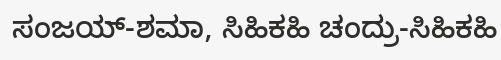ಸಂಜಯ್‌-ಶಮಾ, ಸಿಹಿಕಹಿ ಚಂದ್ರು-ಸಿಹಿಕಹಿ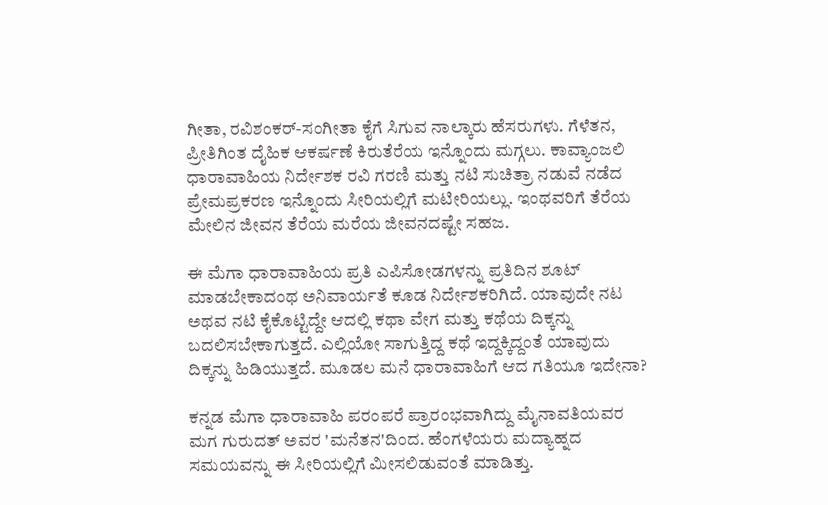ಗೀತಾ, ರವಿಶಂಕರ್‌-ಸಂಗೀತಾ ಕೈಗೆ ಸಿಗುವ ನಾಲ್ಕಾರು ಹೆಸರುಗಳು. ಗೆಳೆತನ, ಪ್ರೀತಿಗಿಂತ ದೈಹಿಕ ಆಕರ್ಷಣೆ ಕಿರುತೆರೆಯ ಇನ್ನೊಂದು ಮಗ್ಗಲು. ಕಾವ್ಯಾಂಜಲಿ ಧಾರಾವಾಹಿಯ ನಿರ್ದೇಶಕ ರವಿ ಗರಣಿ ಮತ್ತು ನಟಿ ಸುಚಿತ್ರಾ ನಡುವೆ ನಡೆದ ಪ್ರೇಮಪ್ರಕರಣ ಇನ್ನೊಂದು ಸೀರಿಯಲ್ಲಿಗೆ ಮಟೀರಿಯಲ್ಲು. ಇಂಥವರಿಗೆ ತೆರೆಯ ಮೇಲಿನ ಜೀವನ ತೆರೆಯ ಮರೆಯ ಜೀವನದಷ್ಟೇ ಸಹಜ.

ಈ ಮೆಗಾ ಧಾರಾವಾಹಿಯ ಪ್ರತಿ ಎಪಿಸೋಡಗಳನ್ನು ಪ್ರತಿದಿನ ಶೂಟ್‌ ಮಾಡಬೇಕಾದಂಥ ಅನಿವಾರ್ಯತೆ ಕೂಡ ನಿರ್ದೇಶಕರಿಗಿದೆ. ಯಾವುದೇ ನಟ ಅಥವ ನಟಿ ಕೈಕೊಟ್ಟಿದ್ದೇ ಆದಲ್ಲಿ ಕಥಾ ವೇಗ ಮತ್ತು ಕಥೆಯ ದಿಕ್ಕನ್ನು ಬದಲಿಸಬೇಕಾಗುತ್ತದೆ. ಎಲ್ಲಿಯೋ ಸಾಗುತ್ತಿದ್ದ ಕಥೆ ಇದ್ದಕ್ಕಿದ್ದಂತೆ ಯಾವುದು ದಿಕ್ಕನ್ನು ಹಿಡಿಯುತ್ತದೆ. ಮೂಡಲ ಮನೆ ಧಾರಾವಾಹಿಗೆ ಆದ ಗತಿಯೂ ಇದೇನಾ?

ಕನ್ನಡ ಮೆಗಾ ಧಾರಾವಾಹಿ ಪರಂಪರೆ ಪ್ರಾರಂಭವಾಗಿದ್ದು ಮೈನಾವತಿಯವರ ಮಗ ಗುರುದತ್‌ ಅವರ 'ಮನೆತನ'ದಿಂದ. ಹೆಂಗಳೆಯರು ಮದ್ಯಾಹ್ನದ ಸಮಯವನ್ನು ಈ ಸೀರಿಯಲ್ಲಿಗೆ ಮೀಸಲಿಡುವಂತೆ ಮಾಡಿತ್ತು.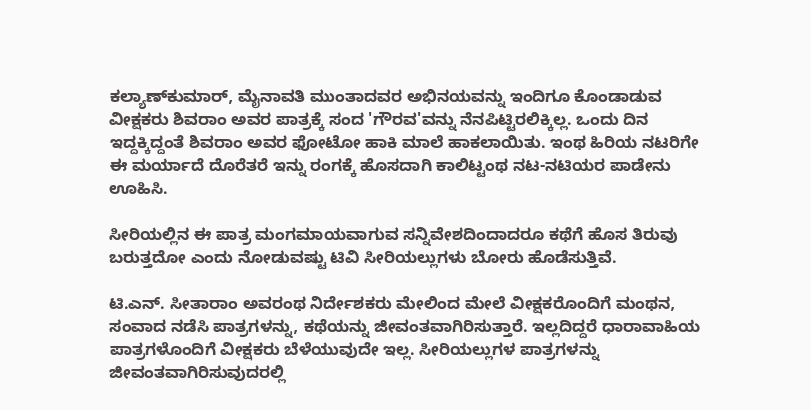ಕಲ್ಯಾಣ್‌ಕುಮಾರ್‌, ಮೈನಾವತಿ ಮುಂತಾದವರ ಅಭಿನಯವನ್ನು ಇಂದಿಗೂ ಕೊಂಡಾಡುವ ವೀಕ್ಷಕರು ಶಿವರಾಂ ಅವರ ಪಾತ್ರಕ್ಕೆ ಸಂದ 'ಗೌರವ'ವನ್ನು ನೆನಪಿಟ್ಟಿರಲಿಕ್ಕಿಲ್ಲ. ಒಂದು ದಿನ ಇದ್ದಕ್ಕಿದ್ದಂತೆ ಶಿವರಾಂ ಅವರ ಫೋಟೋ ಹಾಕಿ ಮಾಲೆ ಹಾಕಲಾಯಿತು. ಇಂಥ ಹಿರಿಯ ನಟರಿಗೇ ಈ ಮರ್ಯಾದೆ ದೊರೆತರೆ ಇನ್ನು ರಂಗಕ್ಕೆ ಹೊಸದಾಗಿ ಕಾಲಿಟ್ಟಂಥ ನಟ-ನಟಿಯರ ಪಾಡೇನು ಊಹಿಸಿ.

ಸೀರಿಯಲ್ಲಿನ ಈ ಪಾತ್ರ ಮಂಗಮಾಯವಾಗುವ ಸನ್ನಿವೇಶದಿಂದಾದರೂ ಕಥೆಗೆ ಹೊಸ ತಿರುವು ಬರುತ್ತದೋ ಎಂದು ನೋಡುವಷ್ಟು ಟಿವಿ ಸೀರಿಯಲ್ಲುಗಳು ಬೋರು ಹೊಡೆಸುತ್ತಿವೆ.

ಟಿ.ಎನ್‌. ಸೀತಾರಾಂ ಅವರಂಥ ನಿರ್ದೇಶಕರು ಮೇಲಿಂದ ಮೇಲೆ ವೀಕ್ಷಕರೊಂದಿಗೆ ಮಂಥನ, ಸಂವಾದ ನಡೆಸಿ ಪಾತ್ರಗಳನ್ನು, ಕಥೆಯನ್ನು ಜೀವಂತವಾಗಿರಿಸುತ್ತಾರೆ. ಇಲ್ಲದಿದ್ದರೆ ಧಾರಾವಾಹಿಯ ಪಾತ್ರಗಳೊಂದಿಗೆ ವೀಕ್ಷಕರು ಬೆಳೆಯುವುದೇ ಇಲ್ಲ. ಸೀರಿಯಲ್ಲುಗಳ ಪಾತ್ರಗಳನ್ನು ಜೀವಂತವಾಗಿರಿಸುವುದರಲ್ಲಿ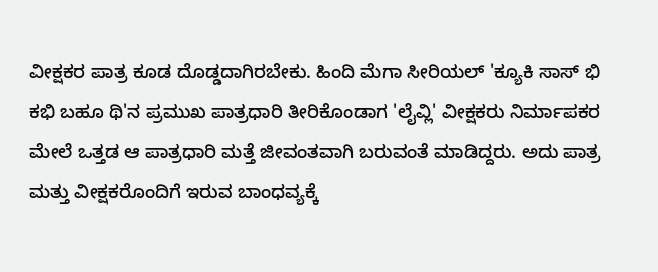ವೀಕ್ಷಕರ ಪಾತ್ರ ಕೂಡ ದೊಡ್ಡದಾಗಿರಬೇಕು. ಹಿಂದಿ ಮೆಗಾ ಸೀರಿಯಲ್‌ 'ಕ್ಯೂಕಿ ಸಾಸ್‌ ಭಿ ಕಭಿ ಬಹೂ ಥಿ'ನ ಪ್ರಮುಖ ಪಾತ್ರಧಾರಿ ತೀರಿಕೊಂಡಾಗ 'ಲೈವ್ಲಿ' ವೀಕ್ಷಕರು ನಿರ್ಮಾಪಕರ ಮೇಲೆ ಒತ್ತಡ ಆ ಪಾತ್ರಧಾರಿ ಮತ್ತೆ ಜೀವಂತವಾಗಿ ಬರುವಂತೆ ಮಾಡಿದ್ದರು. ಅದು ಪಾತ್ರ ಮತ್ತು ವೀಕ್ಷಕರೊಂದಿಗೆ ಇರುವ ಬಾಂಧವ್ಯಕ್ಕೆ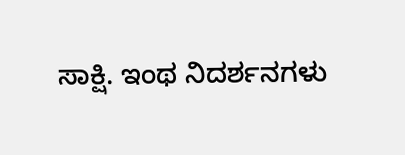ಸಾಕ್ಷಿ. ಇಂಥ ನಿದರ್ಶನಗಳು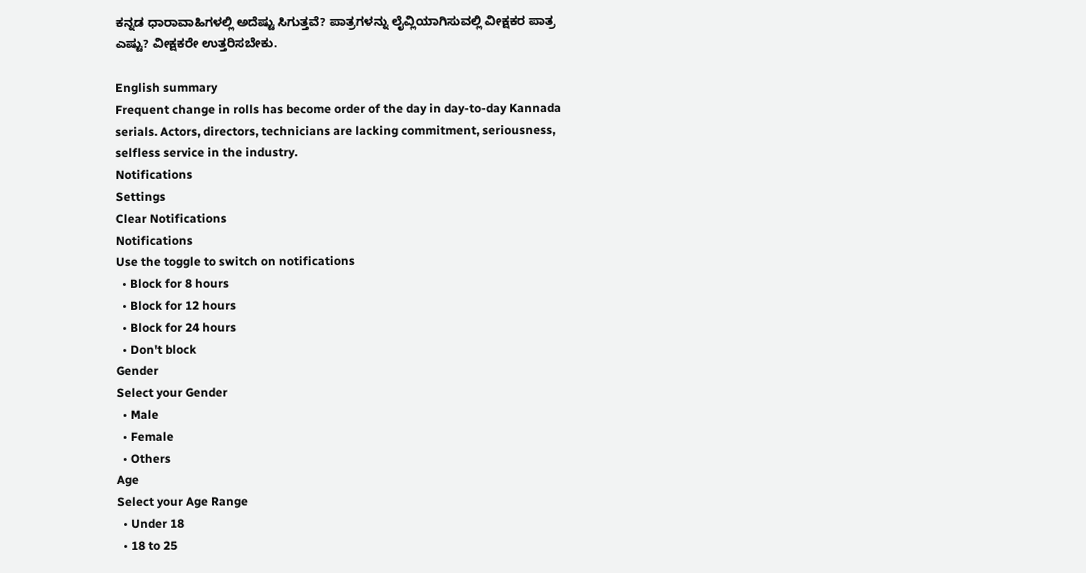ಕನ್ನಡ ಧಾರಾವಾಹಿಗಳಲ್ಲಿ ಅದೆಷ್ಟು ಸಿಗುತ್ತವೆ? ಪಾತ್ರಗಳನ್ನು ಲೈವ್ಲಿಯಾಗಿಸುವಲ್ಲಿ ವೀಕ್ಷಕರ ಪಾತ್ರ ಎಷ್ಟು? ವೀಕ್ಷಕರೇ ಉತ್ತರಿಸಬೇಕು.

English summary
Frequent change in rolls has become order of the day in day-to-day Kannada serials. Actors, directors, technicians are lacking commitment, seriousness, selfless service in the industry.
Notifications
Settings
Clear Notifications
Notifications
Use the toggle to switch on notifications
  • Block for 8 hours
  • Block for 12 hours
  • Block for 24 hours
  • Don't block
Gender
Select your Gender
  • Male
  • Female
  • Others
Age
Select your Age Range
  • Under 18
  • 18 to 25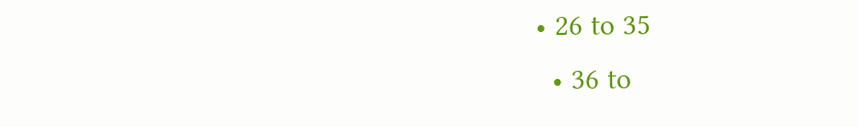• 26 to 35
  • 36 to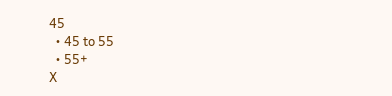45
  • 45 to 55
  • 55+
X